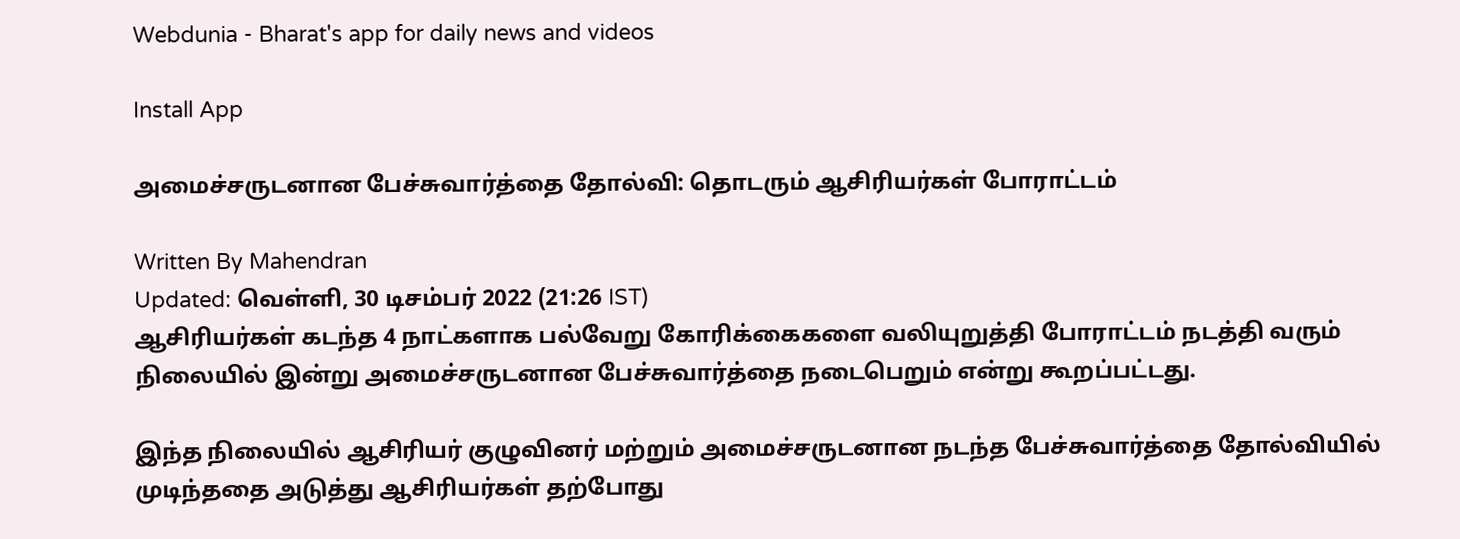Webdunia - Bharat's app for daily news and videos

Install App

அமைச்சருடனான பேச்சுவார்த்தை தோல்வி: தொடரும் ஆசிரியர்கள் போராட்டம்

Written By Mahendran
Updated: வெள்ளி, 30 டிசம்பர் 2022 (21:26 IST)
ஆசிரியர்கள் கடந்த 4 நாட்களாக பல்வேறு கோரிக்கைகளை வலியுறுத்தி போராட்டம் நடத்தி வரும் நிலையில் இன்று அமைச்சருடனான பேச்சுவார்த்தை நடைபெறும் என்று கூறப்பட்டது.

இந்த நிலையில் ஆசிரியர் குழுவினர் மற்றும் அமைச்சருடனான நடந்த பேச்சுவார்த்தை தோல்வியில் முடிந்ததை அடுத்து ஆசிரியர்கள் தற்போது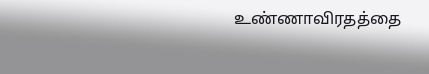உண்ணாவிரதத்தை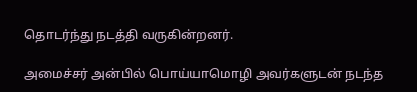தொடர்ந்து நடத்தி வருகின்றனர்.

அமைச்சர் அன்பில் பொய்யாமொழி அவர்களுடன் நடந்த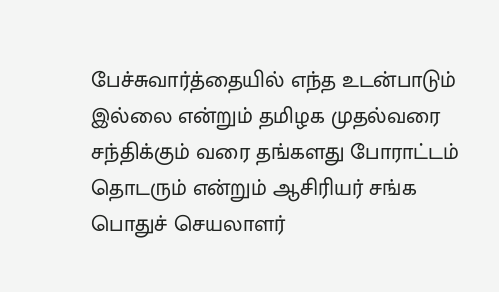பேச்சுவார்த்தையில் எந்த உடன்பாடும் இல்லை என்றும் தமிழக முதல்வரை சந்திக்கும் வரை தங்களது போராட்டம் தொடரும் என்றும் ஆசிரியர் சங்க பொதுச் செயலாளர்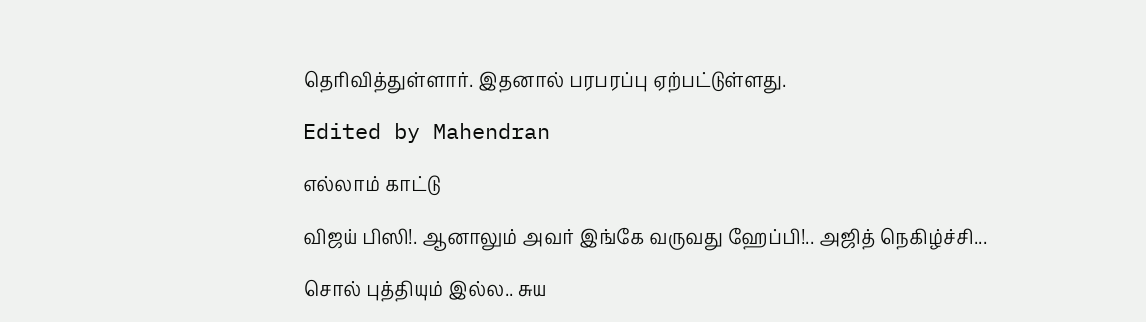தெரிவித்துள்ளார். இதனால் பரபரப்பு ஏற்பட்டுள்ளது.

Edited by Mahendran

எல்லாம் காட்டு

விஜய் பிஸி!. ஆனாலும் அவர் இங்கே வருவது ஹேப்பி!.. அஜித் நெகிழ்ச்சி...

சொல் புத்தியும் இல்ல.. சுய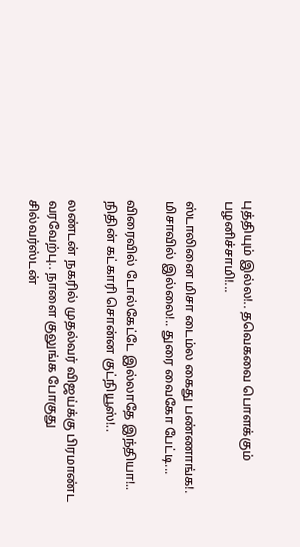புத்தியும் இல்ல!.. தவெகவை பொளக்கும் பழனிச்சாமி!...

ஸ்டாலினை மிசா டைம்ல கைது பண்ணாங்க!. மிசாவில் இல்லை!.. துரை வைகோ பேட்டி...

விரைவில் டோல்கேட்டே இல்லாதே இந்தியா!.. நிதின் கட்காரி சொன்ன குட்நியூஸ்!..

லண்டன் நகரில் முதல்வர் விஜய்க்கு பிரமாண்ட வரவேற்பு.. நாளை குலுங்க போகுது சில்வர்ஸ்டன்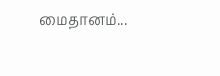மைதானம்...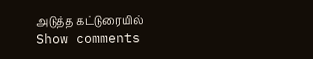அடுத்த கட்டுரையில்
Show comments